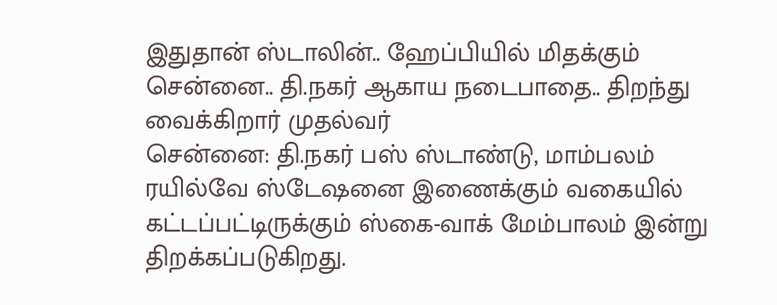இதுதான் ஸ்டாலின்.. ஹேப்பியில் மிதக்கும் சென்னை.. தி.நகர் ஆகாய நடைபாதை.. திறந்து வைக்கிறார் முதல்வர்
சென்னை: தி.நகர் பஸ் ஸ்டாண்டு, மாம்பலம் ரயில்வே ஸ்டேஷனை இணைக்கும் வகையில் கட்டப்பட்டிருக்கும் ஸ்கை-வாக் மேம்பாலம் இன்று திறக்கப்படுகிறது.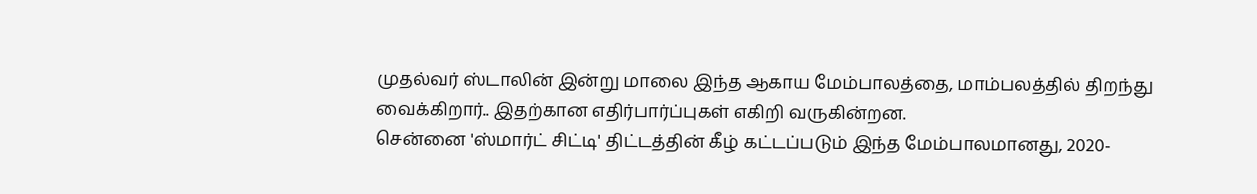முதல்வர் ஸ்டாலின் இன்று மாலை இந்த ஆகாய மேம்பாலத்தை, மாம்பலத்தில் திறந்து வைக்கிறார்.. இதற்கான எதிர்பார்ப்புகள் எகிறி வருகின்றன.
சென்னை 'ஸ்மார்ட் சிட்டி' திட்டத்தின் கீழ் கட்டப்படும் இந்த மேம்பாலமானது, 2020-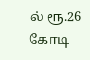ல் ரூ.26 கோடி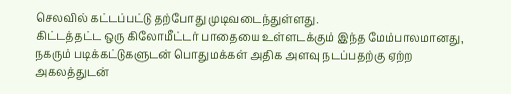செலவில் கட்டப்பட்டு தற்போது முடிவடைந்துள்ளது.
கிட்டத்தட்ட ஒரு கிலோமீட்டர் பாதையை உள்ளடக்கும் இந்த மேம்பாலமானது, நகரும் படிக்கட்டுகளுடன் பொதுமக்கள் அதிக அளவு நடப்பதற்கு ஏற்ற அகலத்துடன்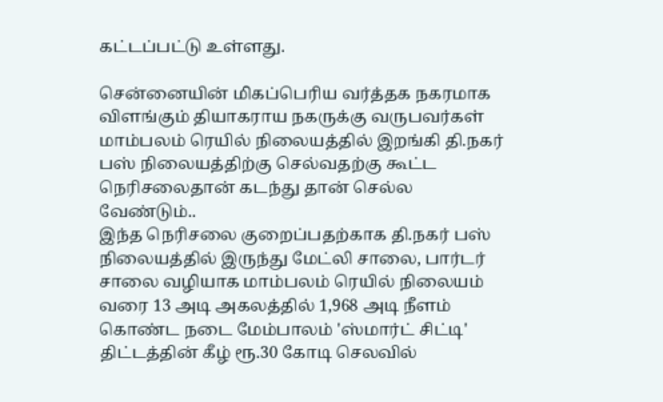கட்டப்பட்டு உள்ளது.

சென்னையின் மிகப்பெரிய வர்த்தக நகரமாக விளங்கும் தியாகராய நகருக்கு வருபவர்கள் மாம்பலம் ரெயில் நிலையத்தில் இறங்கி தி.நகர் பஸ் நிலையத்திற்கு செல்வதற்கு கூட்ட நெரிசலைதான் கடந்து தான் செல்ல வேண்டும்..
இந்த நெரிசலை குறைப்பதற்காக தி.நகர் பஸ் நிலையத்தில் இருந்து மேட்லி சாலை, பார்டர் சாலை வழியாக மாம்பலம் ரெயில் நிலையம் வரை 13 அடி அகலத்தில் 1,968 அடி நீளம் கொண்ட நடை மேம்பாலம் 'ஸ்மார்ட் சிட்டி' திட்டத்தின் கீழ் ரூ.30 கோடி செலவில்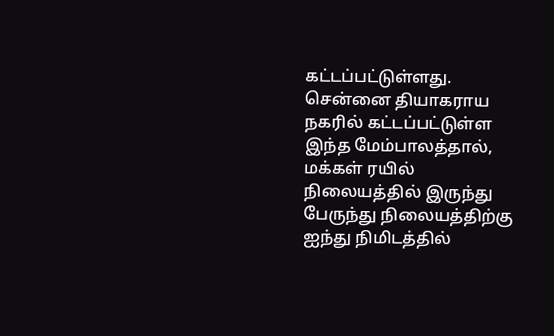கட்டப்பட்டுள்ளது.
சென்னை தியாகராய நகரில் கட்டப்பட்டுள்ள இந்த மேம்பாலத்தால், மக்கள் ரயில் நிலையத்தில் இருந்து பேருந்து நிலையத்திற்கு ஐந்து நிமிடத்தில்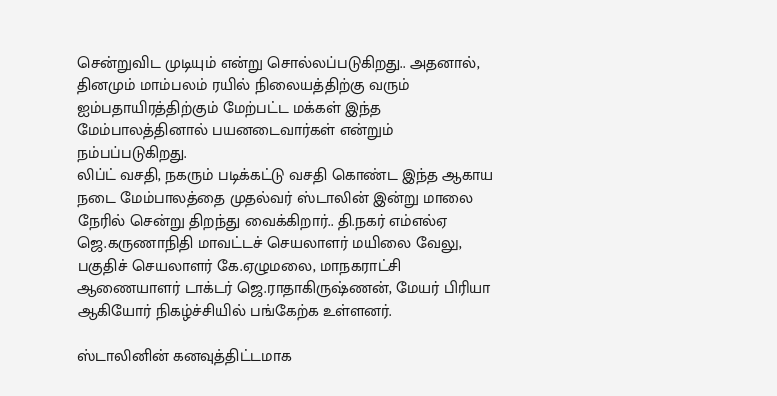சென்றுவிட முடியும் என்று சொல்லப்படுகிறது.. அதனால், தினமும் மாம்பலம் ரயில் நிலையத்திற்கு வரும் ஐம்பதாயிரத்திற்கும் மேற்பட்ட மக்கள் இந்த மேம்பாலத்தினால் பயனடைவார்கள் என்றும் நம்பப்படுகிறது.
லிப்ட் வசதி, நகரும் படிக்கட்டு வசதி கொண்ட இந்த ஆகாய நடை மேம்பாலத்தை முதல்வர் ஸ்டாலின் இன்று மாலை நேரில் சென்று திறந்து வைக்கிறார்.. தி.நகர் எம்எல்ஏ ஜெ.கருணாநிதி மாவட்டச் செயலாளர் மயிலை வேலு, பகுதிச் செயலாளர் கே.ஏழுமலை, மாநகராட்சி ஆணையாளர் டாக்டர் ஜெ.ராதாகிருஷ்ணன், மேயர் பிரியா ஆகியோர் நிகழ்ச்சியில் பங்கேற்க உள்ளனர்.

ஸ்டாலினின் கனவுத்திட்டமாக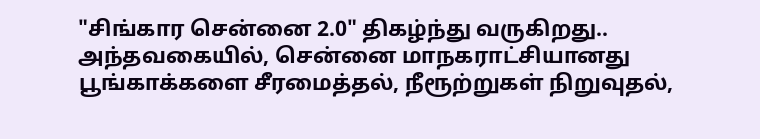"சிங்கார சென்னை 2.0" திகழ்ந்து வருகிறது.. அந்தவகையில், சென்னை மாநகராட்சியானது பூங்காக்களை சீரமைத்தல், நீரூற்றுகள் நிறுவுதல்,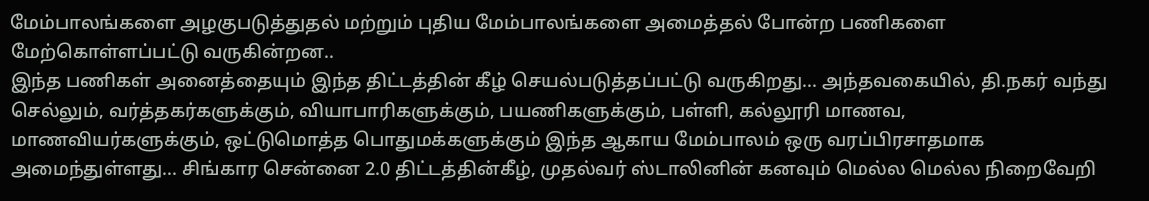மேம்பாலங்களை அழகுபடுத்துதல் மற்றும் புதிய மேம்பாலங்களை அமைத்தல் போன்ற பணிகளை மேற்கொள்ளப்பட்டு வருகின்றன..
இந்த பணிகள் அனைத்தையும் இந்த திட்டத்தின் கீழ் செயல்படுத்தப்பட்டு வருகிறது... அந்தவகையில், தி.நகர் வந்து செல்லும், வர்த்தகர்களுக்கும், வியாபாரிகளுக்கும், பயணிகளுக்கும், பள்ளி, கல்லூரி மாணவ, மாணவியர்களுக்கும், ஒட்டுமொத்த பொதுமக்களுக்கும் இந்த ஆகாய மேம்பாலம் ஒரு வரப்பிரசாதமாக அமைந்துள்ளது... சிங்கார சென்னை 2.0 திட்டத்தின்கீழ், முதல்வர் ஸ்டாலினின் கனவும் மெல்ல மெல்ல நிறைவேறி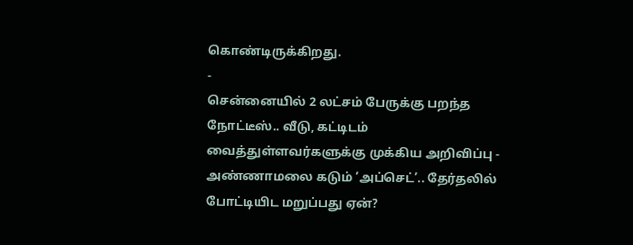கொண்டிருக்கிறது.
-
சென்னையில் 2 லட்சம் பேருக்கு பறந்த நோட்டீஸ்.. வீடு, கட்டிடம் வைத்துள்ளவர்களுக்கு முக்கிய அறிவிப்பு -
அண்ணாமலை கடும் ‘அப்செட்’.. தேர்தலில் போட்டியிட மறுப்பது ஏன்?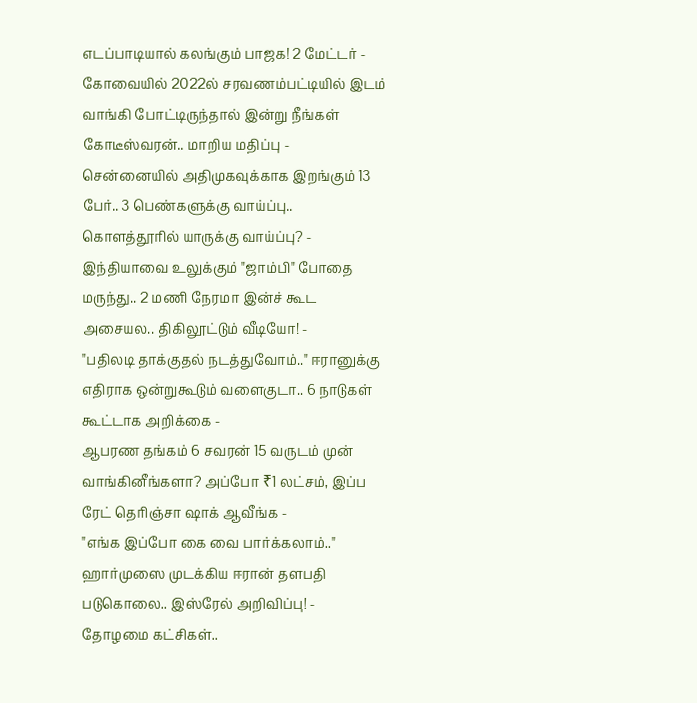எடப்பாடியால் கலங்கும் பாஜக! 2 மேட்டர் -
கோவையில் 2022ல் சரவணம்பட்டியில் இடம் வாங்கி போட்டிருந்தால் இன்று நீங்கள் கோடீஸ்வரன்.. மாறிய மதிப்பு -
சென்னையில் அதிமுகவுக்காக இறங்கும் 13 பேர்.. 3 பெண்களுக்கு வாய்ப்பு.. கொளத்தூரில் யாருக்கு வாய்ப்பு? -
இந்தியாவை உலுக்கும் "ஜாம்பி" போதை மருந்து.. 2 மணி நேரமா இன்ச் கூட அசையல.. திகிலூட்டும் வீடியோ! -
"பதிலடி தாக்குதல் நடத்துவோம்.." ஈரானுக்கு எதிராக ஒன்றுகூடும் வளைகுடா.. 6 நாடுகள் கூட்டாக அறிக்கை -
ஆபரண தங்கம் 6 சவரன் 15 வருடம் முன் வாங்கினீங்களா? அப்போ ₹1 லட்சம், இப்ப ரேட் தெரிஞ்சா ஷாக் ஆவீங்க -
"எங்க இப்போ கை வை பார்க்கலாம்.." ஹார்முஸை முடக்கிய ஈரான் தளபதி படுகொலை.. இஸ்ரேல் அறிவிப்பு! -
தோழமை கட்சிகள்..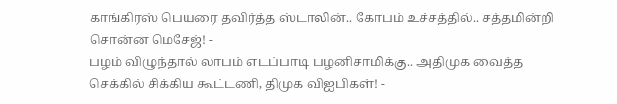காங்கிரஸ் பெயரை தவிர்த்த ஸ்டாலின்.. கோபம் உச்சத்தில்.. சத்தமின்றி சொன்ன மெசேஜ்! -
பழம் விழுந்தால் லாபம் எடப்பாடி பழனிசாமிக்கு.. அதிமுக வைத்த செக்கில் சிக்கிய கூட்டணி, திமுக விஐபிகள்! -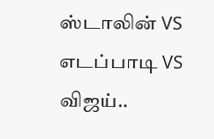ஸ்டாலின் VS எடப்பாடி VS விஜய்..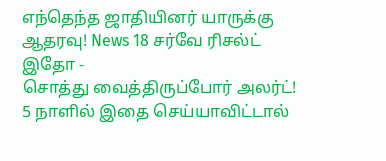எந்தெந்த ஜாதியினர் யாருக்கு ஆதரவு! News 18 சர்வே ரிசல்ட் இதோ -
சொத்து வைத்திருப்போர் அலர்ட்! 5 நாளில் இதை செய்யாவிட்டால்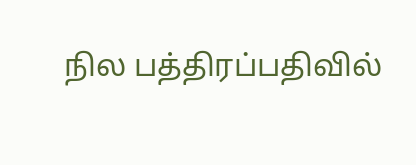நில பத்திரப்பதிவில்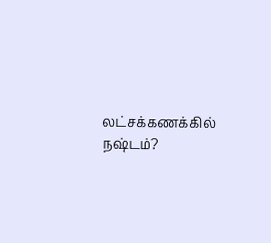லட்சக்கணக்கில் நஷ்டம்?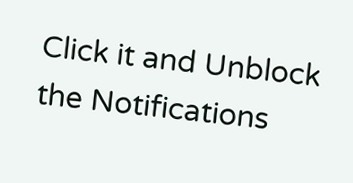Click it and Unblock the Notifications